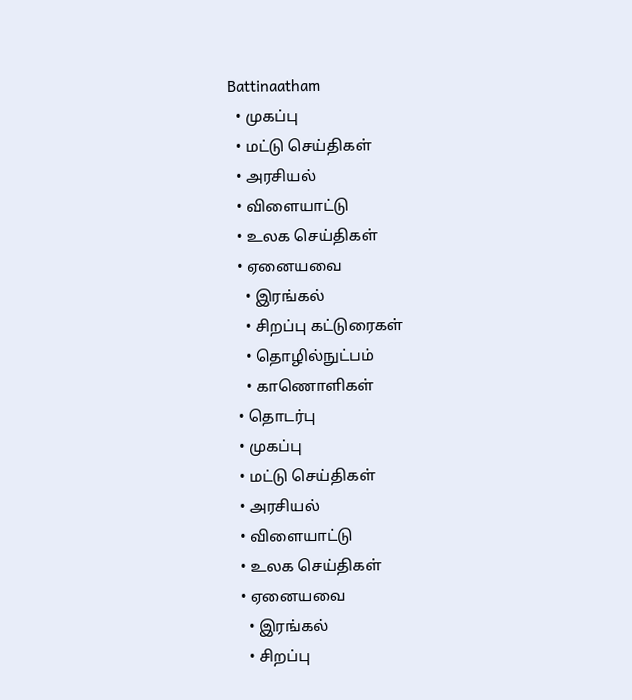Battinaatham
  • முகப்பு
  • மட்டு செய்திகள்
  • அரசியல்
  • விளையாட்டு
  • உலக செய்திகள்
  • ஏனையவை
    • இரங்கல்
    • சிறப்பு கட்டுரைகள்
    • தொழில்நுட்பம்
    • காணொளிகள்
  • தொடர்பு
  • முகப்பு
  • மட்டு செய்திகள்
  • அரசியல்
  • விளையாட்டு
  • உலக செய்திகள்
  • ஏனையவை
    • இரங்கல்
    • சிறப்பு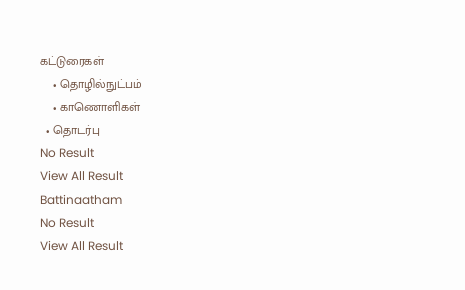கட்டுரைகள்
    • தொழில்நுட்பம்
    • காணொளிகள்
  • தொடர்பு
No Result
View All Result
Battinaatham
No Result
View All Result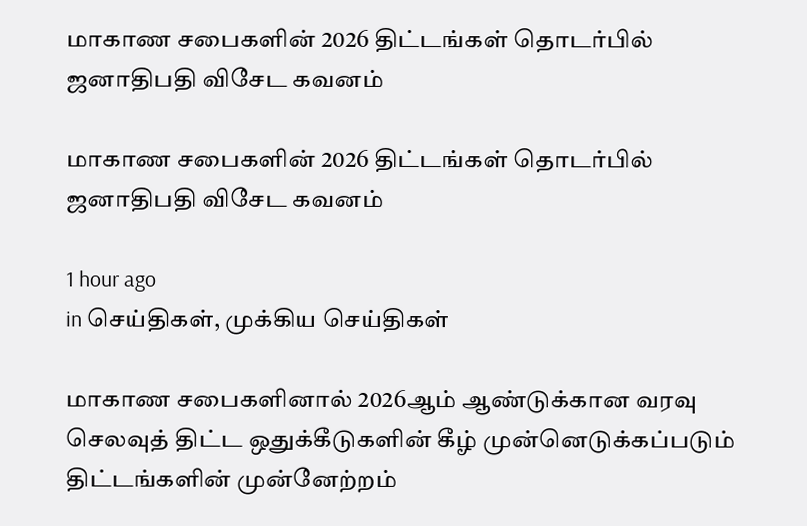மாகாண சபைகளின் 2026 திட்டங்கள் தொடர்பில் ஜனாதிபதி விசேட கவனம்

மாகாண சபைகளின் 2026 திட்டங்கள் தொடர்பில் ஜனாதிபதி விசேட கவனம்

1 hour ago
in செய்திகள், முக்கிய செய்திகள்

மாகாண சபைகளினால் 2026ஆம் ஆண்டுக்கான வரவு செலவுத் திட்ட ஒதுக்கீடுகளின் கீழ் முன்னெடுக்கப்படும் திட்டங்களின் முன்னேற்றம்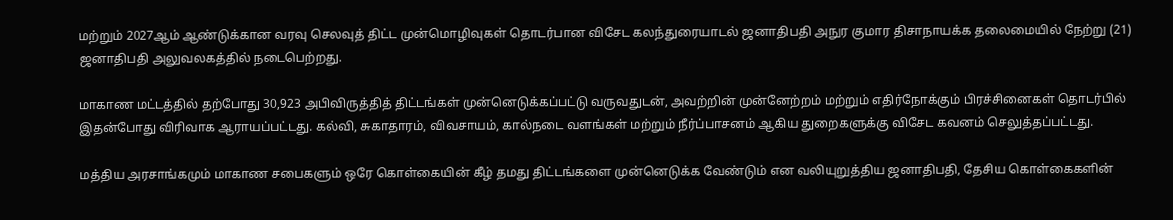மற்றும் 2027ஆம் ஆண்டுக்கான வரவு செலவுத் திட்ட முன்மொழிவுகள் தொடர்பான விசேட கலந்துரையாடல் ஜனாதிபதி அநுர குமார திசாநாயக்க தலைமையில் நேற்று (21) ஜனாதிபதி அலுவலகத்தில் நடைபெற்றது.

மாகாண மட்டத்தில் தற்போது 30,923 அபிவிருத்தித் திட்டங்கள் முன்னெடுக்கப்பட்டு வருவதுடன், அவற்றின் முன்னேற்றம் மற்றும் எதிர்நோக்கும் பிரச்சினைகள் தொடர்பில் இதன்போது விரிவாக ஆராயப்பட்டது. கல்வி, சுகாதாரம், விவசாயம், கால்நடை வளங்கள் மற்றும் நீர்ப்பாசனம் ஆகிய துறைகளுக்கு விசேட கவனம் செலுத்தப்பட்டது.

மத்திய அரசாங்கமும் மாகாண சபைகளும் ஒரே கொள்கையின் கீழ் தமது திட்டங்களை முன்னெடுக்க வேண்டும் என வலியுறுத்திய ஜனாதிபதி, தேசிய கொள்கைகளின்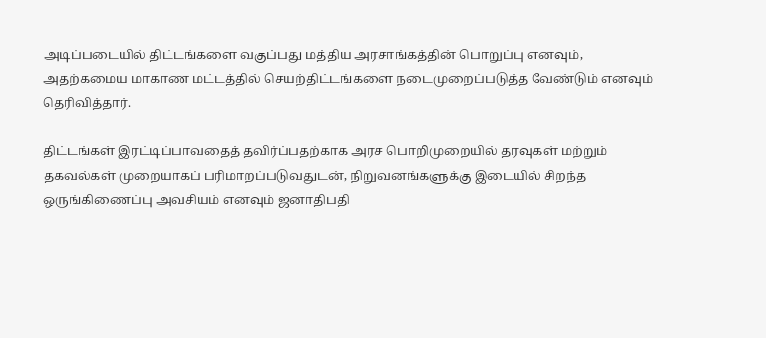அடிப்படையில் திட்டங்களை வகுப்பது மத்திய அரசாங்கத்தின் பொறுப்பு எனவும், அதற்கமைய மாகாண மட்டத்தில் செயற்திட்டங்களை நடைமுறைப்படுத்த வேண்டும் எனவும் தெரிவித்தார்.

திட்டங்கள் இரட்டிப்பாவதைத் தவிர்ப்பதற்காக அரச பொறிமுறையில் தரவுகள் மற்றும் தகவல்கள் முறையாகப் பரிமாறப்படுவதுடன், நிறுவனங்களுக்கு இடையில் சிறந்த ஒருங்கிணைப்பு அவசியம் எனவும் ஜனாதிபதி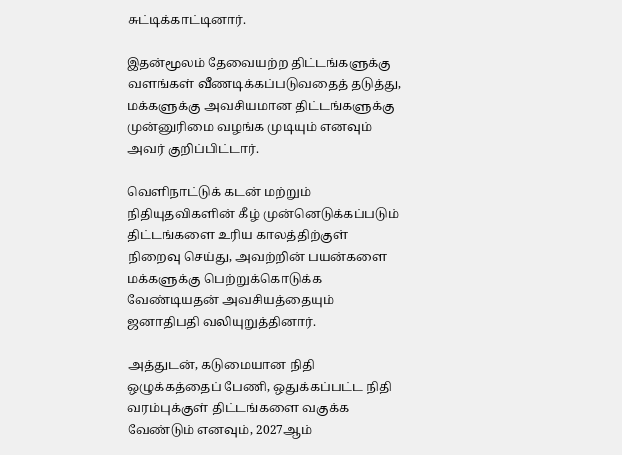சுட்டிக்காட்டினார்.

இதன்மூலம் தேவையற்ற திட்டங்களுக்கு வளங்கள் வீணடிக்கப்படுவதைத் தடுத்து, மக்களுக்கு அவசியமான திட்டங்களுக்கு முன்னுரிமை வழங்க முடியும் எனவும் அவர் குறிப்பிட்டார்.

வெளிநாட்டுக் கடன் மற்றும் நிதியுதவிகளின் கீழ் முன்னெடுக்கப்படும் திட்டங்களை உரிய காலத்திற்குள் நிறைவு செய்து, அவற்றின் பயன்களை மக்களுக்கு பெற்றுக்கொடுக்க வேண்டியதன் அவசியத்தையும் ஜனாதிபதி வலியுறுத்தினார்.

அத்துடன், கடுமையான நிதி ஒழுக்கத்தைப் பேணி, ஒதுக்கப்பட்ட நிதி வரம்புக்குள் திட்டங்களை வகுக்க வேண்டும் எனவும், 2027ஆம்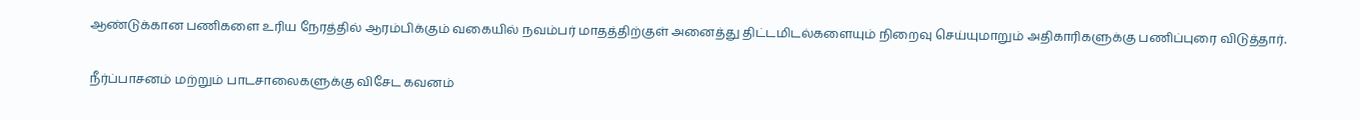ஆண்டுக்கான பணிகளை உரிய நேரத்தில் ஆரம்பிக்கும் வகையில் நவம்பர் மாதத்திற்குள் அனைத்து திட்டமிடல்களையும் நிறைவு செய்யுமாறும் அதிகாரிகளுக்கு பணிப்புரை விடுத்தார்.

நீர்ப்பாசனம் மற்றும் பாடசாலைகளுக்கு விசேட கவனம்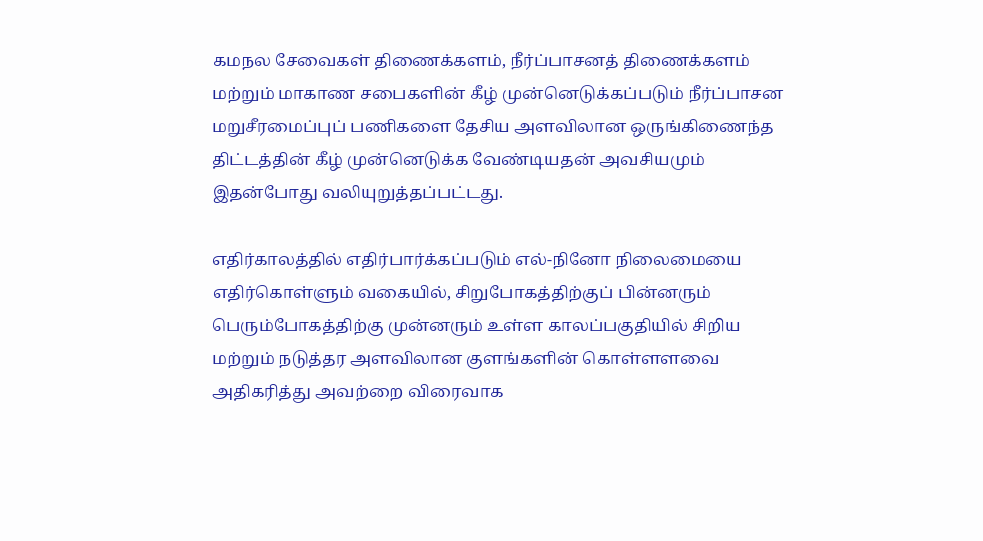கமநல சேவைகள் திணைக்களம், நீர்ப்பாசனத் திணைக்களம் மற்றும் மாகாண சபைகளின் கீழ் முன்னெடுக்கப்படும் நீர்ப்பாசன மறுசீரமைப்புப் பணிகளை தேசிய அளவிலான ஒருங்கிணைந்த திட்டத்தின் கீழ் முன்னெடுக்க வேண்டியதன் அவசியமும் இதன்போது வலியுறுத்தப்பட்டது.

எதிர்காலத்தில் எதிர்பார்க்கப்படும் எல்-நினோ நிலைமையை எதிர்கொள்ளும் வகையில், சிறுபோகத்திற்குப் பின்னரும் பெரும்போகத்திற்கு முன்னரும் உள்ள காலப்பகுதியில் சிறிய மற்றும் நடுத்தர அளவிலான குளங்களின் கொள்ளளவை அதிகரித்து அவற்றை விரைவாக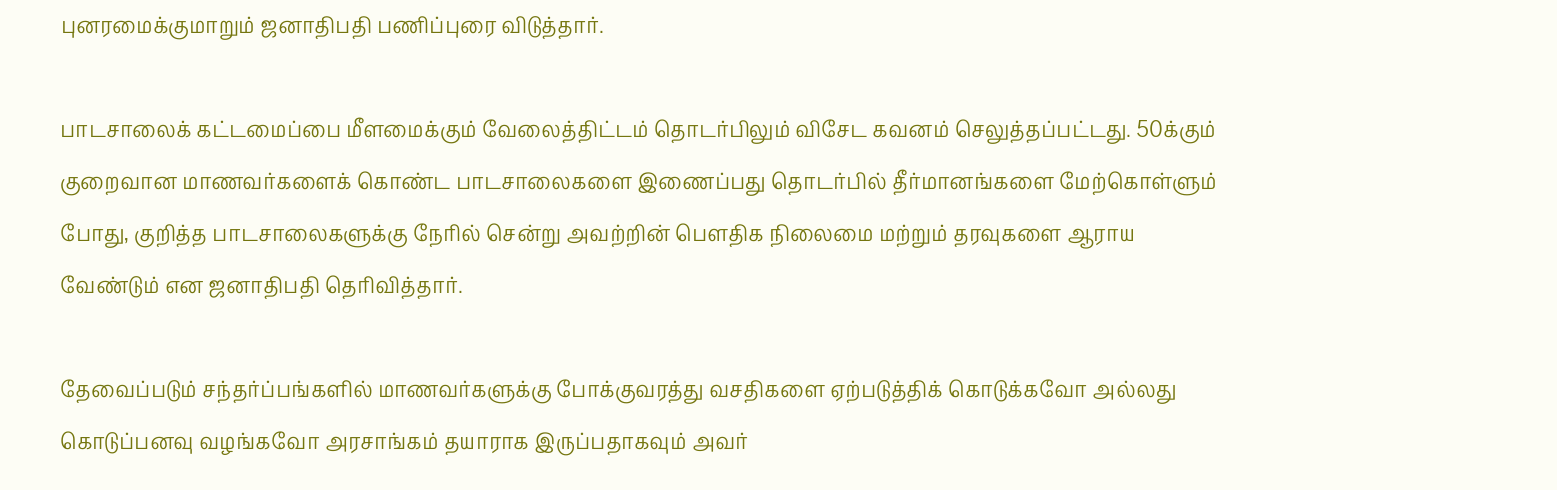புனரமைக்குமாறும் ஜனாதிபதி பணிப்புரை விடுத்தார்.

பாடசாலைக் கட்டமைப்பை மீளமைக்கும் வேலைத்திட்டம் தொடர்பிலும் விசேட கவனம் செலுத்தப்பட்டது. 50க்கும் குறைவான மாணவர்களைக் கொண்ட பாடசாலைகளை இணைப்பது தொடர்பில் தீர்மானங்களை மேற்கொள்ளும் போது, குறித்த பாடசாலைகளுக்கு நேரில் சென்று அவற்றின் பௌதிக நிலைமை மற்றும் தரவுகளை ஆராய வேண்டும் என ஜனாதிபதி தெரிவித்தார்.

தேவைப்படும் சந்தர்ப்பங்களில் மாணவர்களுக்கு போக்குவரத்து வசதிகளை ஏற்படுத்திக் கொடுக்கவோ அல்லது கொடுப்பனவு வழங்கவோ அரசாங்கம் தயாராக இருப்பதாகவும் அவர்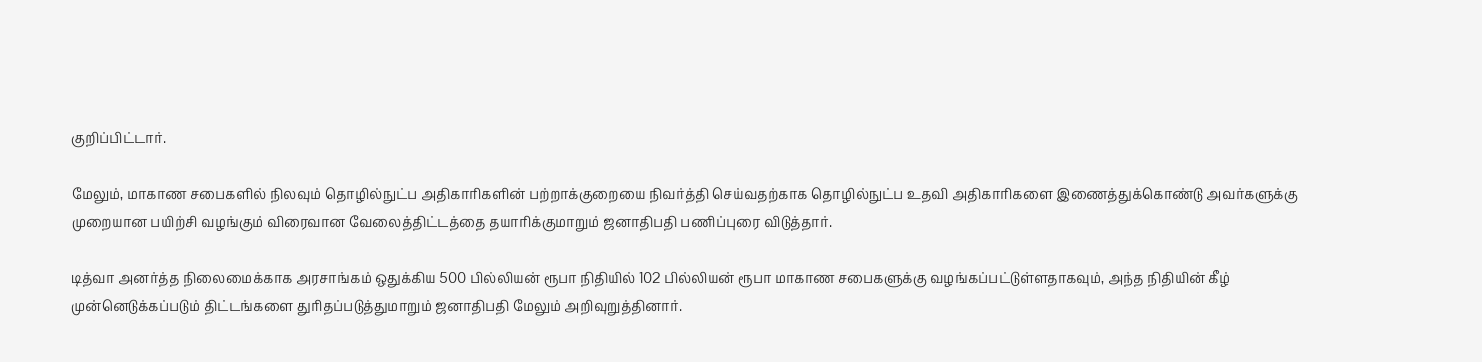குறிப்பிட்டார்.

மேலும், மாகாண சபைகளில் நிலவும் தொழில்நுட்ப அதிகாரிகளின் பற்றாக்குறையை நிவர்த்தி செய்வதற்காக தொழில்நுட்ப உதவி அதிகாரிகளை இணைத்துக்கொண்டு அவர்களுக்கு முறையான பயிற்சி வழங்கும் விரைவான வேலைத்திட்டத்தை தயாரிக்குமாறும் ஜனாதிபதி பணிப்புரை விடுத்தார்.

டித்வா அனர்த்த நிலைமைக்காக அரசாங்கம் ஒதுக்கிய 500 பில்லியன் ரூபா நிதியில் 102 பில்லியன் ரூபா மாகாண சபைகளுக்கு வழங்கப்பட்டுள்ளதாகவும், அந்த நிதியின் கீழ் முன்னெடுக்கப்படும் திட்டங்களை துரிதப்படுத்துமாறும் ஜனாதிபதி மேலும் அறிவுறுத்தினார்.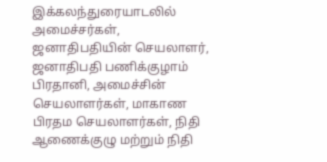இக்கலந்துரையாடலில் அமைச்சர்கள், ஜனாதிபதியின் செயலாளர், ஜனாதிபதி பணிக்குழாம் பிரதானி, அமைச்சின் செயலாளர்கள், மாகாண பிரதம செயலாளர்கள், நிதி ஆணைக்குழு மற்றும் நிதி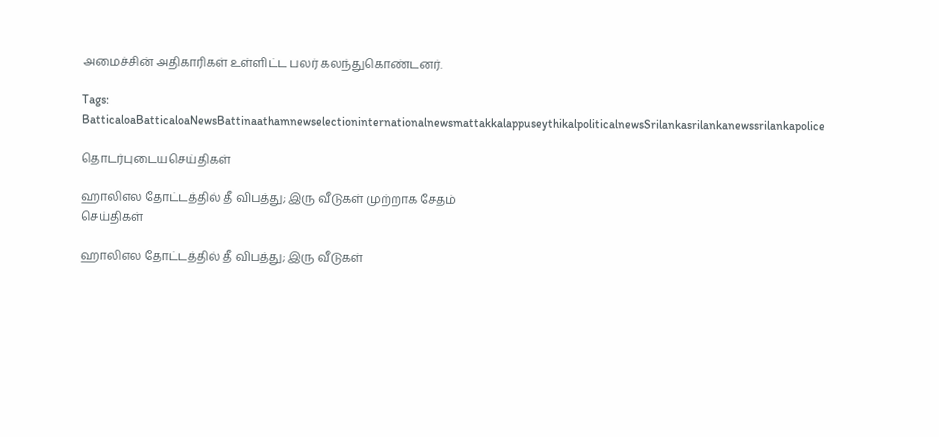அமைச்சின் அதிகாரிகள் உள்ளிட்ட பலர் கலந்துகொண்டனர்.

Tags: BatticaloaBatticaloaNewsBattinaathamnewselectioninternationalnewsmattakkalappuseythikalpoliticalnewsSrilankasrilankanewssrilankapolice

தொடர்புடையசெய்திகள்

ஹாலிஎல தோட்டத்தில் தீ விபத்து; இரு வீடுகள் முற்றாக சேதம்
செய்திகள்

ஹாலிஎல தோட்டத்தில் தீ விபத்து; இரு வீடுகள்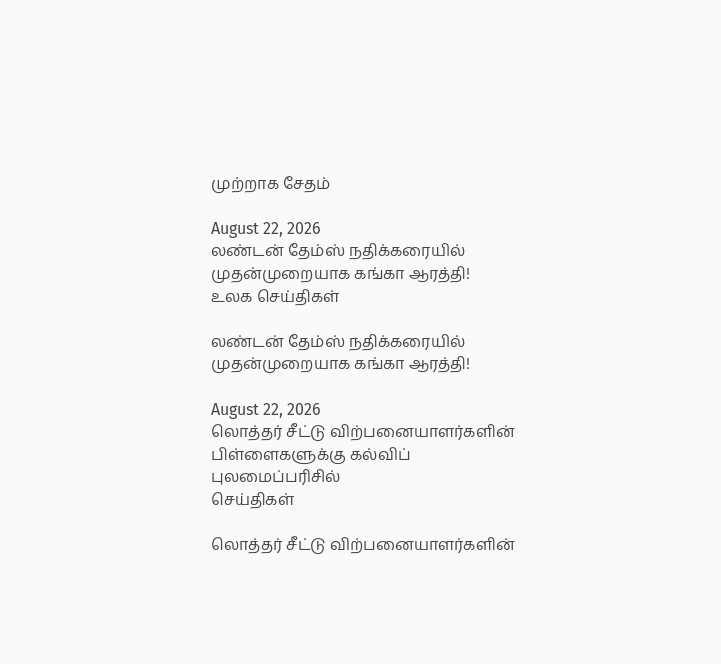முற்றாக சேதம்

August 22, 2026
லண்டன் தேம்ஸ் நதிக்கரையில் முதன்முறையாக கங்கா ஆரத்தி!
உலக செய்திகள்

லண்டன் தேம்ஸ் நதிக்கரையில் முதன்முறையாக கங்கா ஆரத்தி!

August 22, 2026
லொத்தர் சீட்டு விற்பனையாளர்களின் பிள்ளைகளுக்கு கல்விப் புலமைப்பரிசில்
செய்திகள்

லொத்தர் சீட்டு விற்பனையாளர்களின்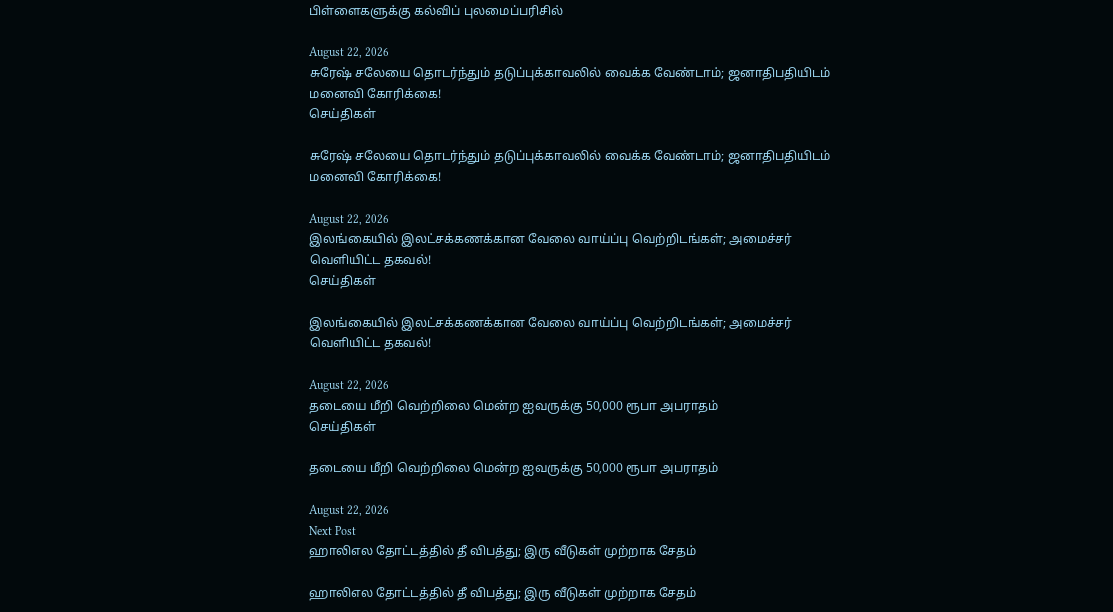பிள்ளைகளுக்கு கல்விப் புலமைப்பரிசில்

August 22, 2026
சுரேஷ் சலேயை தொடர்ந்தும் தடுப்புக்காவலில் வைக்க வேண்டாம்; ஜனாதிபதியிடம் மனைவி கோரிக்கை!
செய்திகள்

சுரேஷ் சலேயை தொடர்ந்தும் தடுப்புக்காவலில் வைக்க வேண்டாம்; ஜனாதிபதியிடம் மனைவி கோரிக்கை!

August 22, 2026
இலங்கையில் இலட்சக்கணக்கான வேலை வாய்ப்பு வெற்றிடங்கள்; அமைச்சர் வெளியிட்ட தகவல்!
செய்திகள்

இலங்கையில் இலட்சக்கணக்கான வேலை வாய்ப்பு வெற்றிடங்கள்; அமைச்சர் வெளியிட்ட தகவல்!

August 22, 2026
தடையை மீறி வெற்றிலை மென்ற ஐவருக்கு 50,000 ரூபா அபராதம்
செய்திகள்

தடையை மீறி வெற்றிலை மென்ற ஐவருக்கு 50,000 ரூபா அபராதம்

August 22, 2026
Next Post
ஹாலிஎல தோட்டத்தில் தீ விபத்து; இரு வீடுகள் முற்றாக சேதம்

ஹாலிஎல தோட்டத்தில் தீ விபத்து; இரு வீடுகள் முற்றாக சேதம்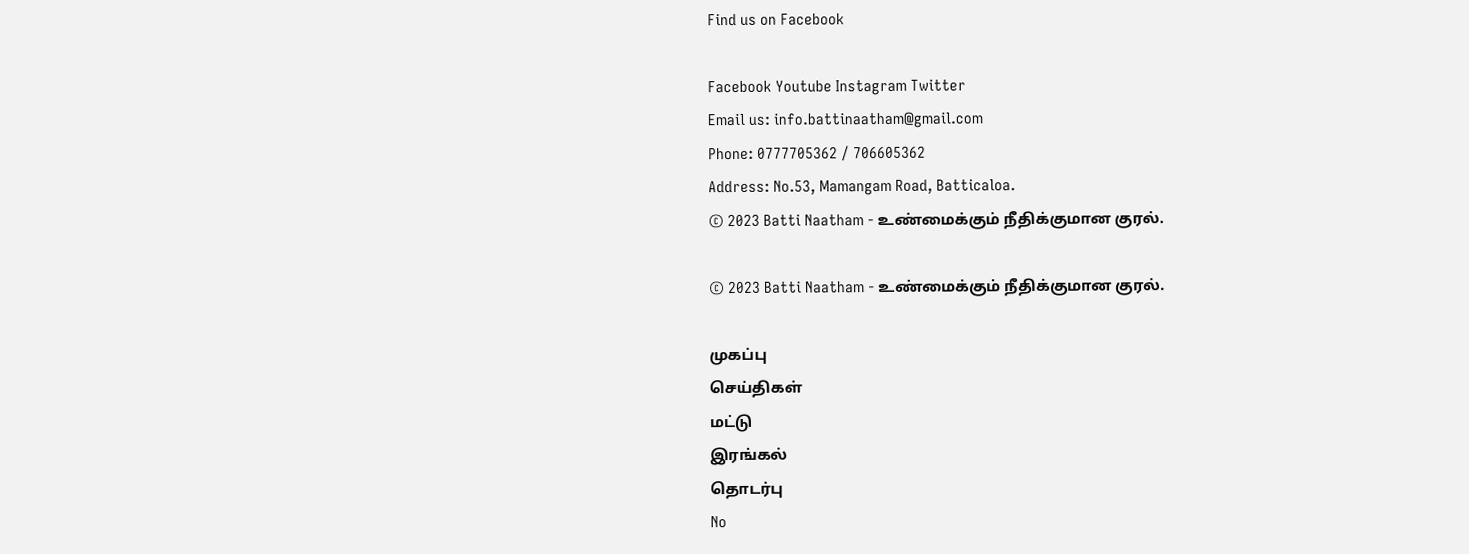Find us on Facebook

Facebook Youtube Instagram Twitter
Email us: info.battinaatham@gmail.com
Phone: 0777705362 / 706605362
Address: No.53, Mamangam Road, Batticaloa.
© 2023 Batti Naatham - உண்மைக்கும் நீதிக்குமான குரல்.

© 2023 Batti Naatham - உண்மைக்கும் நீதிக்குமான குரல்.

முகப்பு
செய்திகள்
மட்டு
இரங்கல்
தொடர்பு
No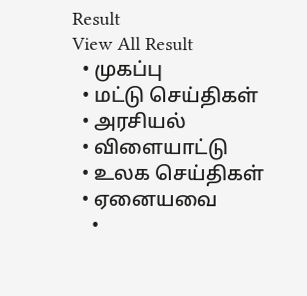Result
View All Result
  • முகப்பு
  • மட்டு செய்திகள்
  • அரசியல்
  • விளையாட்டு
  • உலக செய்திகள்
  • ஏனையவை
    •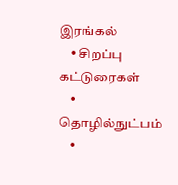இரங்கல்
    • சிறப்பு கட்டுரைகள்
    • தொழில்நுட்பம்
    •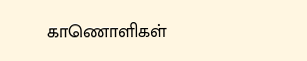காணொளிகள்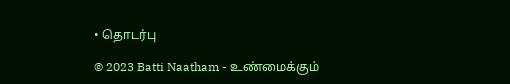• தொடர்பு

© 2023 Batti Naatham - உண்மைக்கும்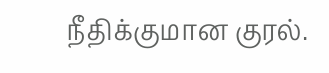நீதிக்குமான குரல்.